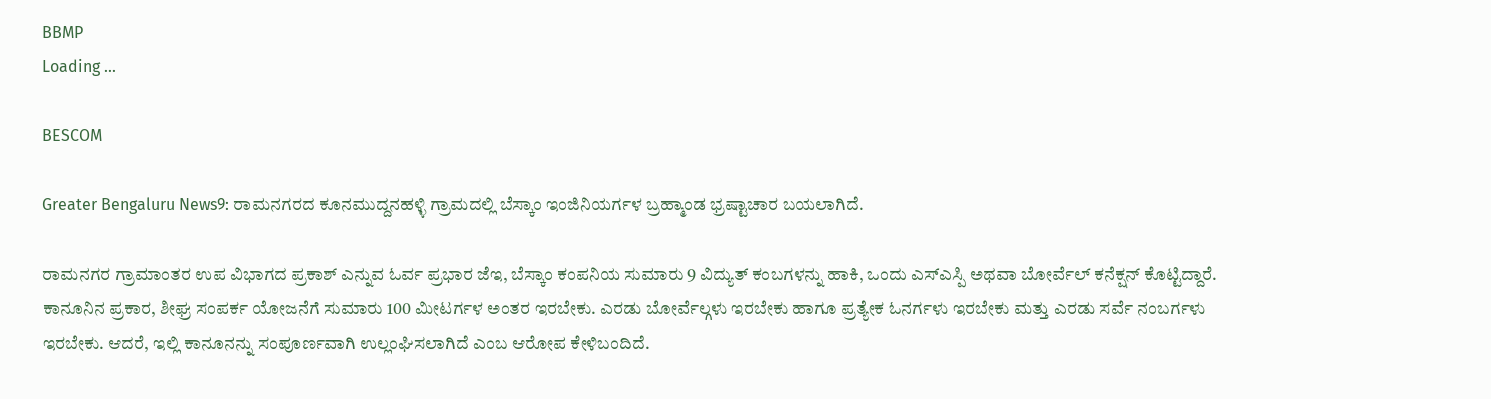BBMP
Loading ...

BESCOM

Greater Bengaluru News9: ರಾಮನಗರದ ಕೂನಮುದ್ದನಹಳ್ಳಿ ಗ್ರಾಮದಲ್ಲಿ ಬೆಸ್ಕಾಂ ಇಂಜಿನಿಯರ್ಗಳ ಬ್ರಹ್ಮಾಂಡ ಭ್ರಷ್ಟಾಚಾರ ಬಯಲಾಗಿದೆ.

ರಾಮನಗರ ಗ್ರಾಮಾಂತರ ಉಪ ವಿಭಾಗದ ಪ್ರಕಾಶ್ ಎನ್ನುವ ಓರ್ವ ಪ್ರಭಾರ ಜೆಇ, ಬೆಸ್ಕಾಂ ಕಂಪನಿಯ ಸುಮಾರು 9 ವಿದ್ಯುತ್ ಕಂಬಗಳನ್ನು ಹಾಕಿ, ಒಂದು ಎಸ್ಎಸ್ಪಿ ಅಥವಾ ಬೋರ್ವೆಲ್ ಕನೆಕ್ಷನ್ ಕೊಟ್ಟಿದ್ದಾರೆ. ಕಾನೂನಿನ ಪ್ರಕಾರ, ಶೀಘ್ರ ಸಂಪರ್ಕ ಯೋಜನೆಗೆ ಸುಮಾರು 100 ಮೀಟರ್ಗಳ ಅಂತರ ಇರಬೇಕು. ಎರಡು ಬೋರ್ವೆಲ್ಗಳು ಇರಬೇಕು ಹಾಗೂ ಪ್ರತ್ಯೇಕ ಓನರ್ಗಳು ಇರಬೇಕು ಮತ್ತು ಎರಡು ಸರ್ವೆ ನಂಬರ್ಗಳು ಇರಬೇಕು. ಆದರೆ, ಇಲ್ಲಿ ಕಾನೂನನ್ನು ಸಂಪೂರ್ಣವಾಗಿ ಉಲ್ಲಂಘಿಸಲಾಗಿದೆ ಎಂಬ ಆರೋಪ ಕೇಳಿಬಂದಿದೆ.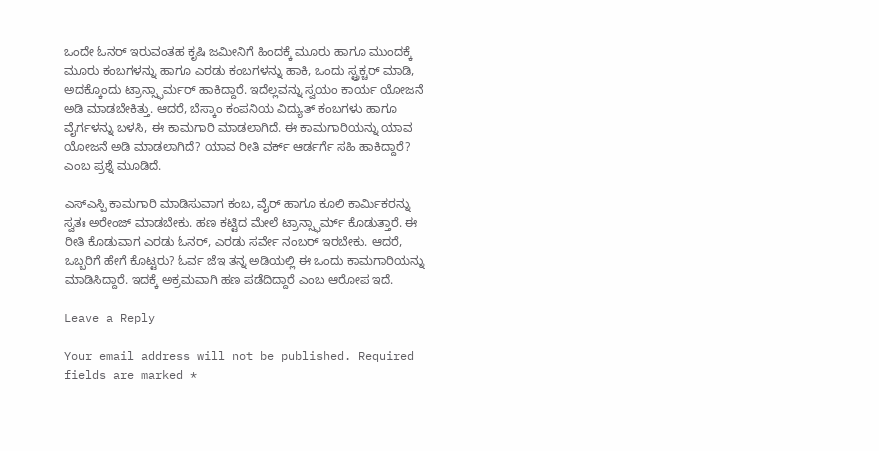ಒಂದೇ ಓನರ್ ಇರುವಂತಹ ಕೃಷಿ ಜಮೀನಿಗೆ ಹಿಂದಕ್ಕೆ ಮೂರು ಹಾಗೂ ಮುಂದಕ್ಕೆ ಮೂರು ಕಂಬಗಳನ್ನು ಹಾಗೂ ಎರಡು ಕಂಬಗಳನ್ನು ಹಾಕಿ, ಒಂದು ಸ್ಟ್ರಕ್ಚರ್ ಮಾಡಿ, ಅದಕ್ಕೊಂದು ಟ್ರಾನ್ಸ್ಫಾರ್ಮರ್ ಹಾಕಿದ್ದಾರೆ. ಇದೆಲ್ಲವನ್ನು ಸ್ವಯಂ ಕಾರ್ಯ ಯೋಜನೆ ಅಡಿ ಮಾಡಬೇಕಿತ್ತು. ಆದರೆ, ಬೆಸ್ಕಾಂ ಕಂಪನಿಯ ವಿದ್ಯುತ್ ಕಂಬಗಳು ಹಾಗೂ ವೈರ್ಗಳನ್ನು ಬಳಸಿ, ಈ ಕಾಮಗಾರಿ ಮಾಡಲಾಗಿದೆ. ಈ ಕಾಮಗಾರಿಯನ್ನು ಯಾವ ಯೋಜನೆ ಅಡಿ ಮಾಡಲಾಗಿದೆ? ಯಾವ ರೀತಿ ವರ್ಕ್ ಆರ್ಡರ್ಗೆ ಸಹಿ ಹಾಕಿದ್ದಾರೆ? ಎಂಬ ಪ್ರಶ್ನೆ ಮೂಡಿದೆ.

ಎಸ್ಎಸ್ಪಿ ಕಾಮಗಾರಿ ಮಾಡಿಸುವಾಗ ಕಂಬ, ವೈರ್ ಹಾಗೂ ಕೂಲಿ ಕಾರ್ಮಿಕರನ್ನು ಸ್ವತಃ ಅರೇಂಜ್ ಮಾಡಬೇಕು. ಹಣ ಕಟ್ಟಿದ ಮೇಲೆ ಟ್ರಾನ್ಸ್ಫಾರ್ಮ್ ಕೊಡುತ್ತಾರೆ. ಈ ರೀತಿ ಕೊಡುವಾಗ ಎರಡು ಓನರ್, ಎರಡು ಸರ್ವೇ ನಂಬರ್ ಇರಬೇಕು. ಆದರೆ, ಒಬ್ಬರಿಗೆ ಹೇಗೆ ಕೊಟ್ಟರು? ಓರ್ವ ಜೆಇ ತನ್ನ ಅಡಿಯಲ್ಲಿ ಈ ಒಂದು ಕಾಮಗಾರಿಯನ್ನು ಮಾಡಿಸಿದ್ದಾರೆ. ಇದಕ್ಕೆ ಅಕ್ರಮವಾಗಿ ಹಣ ಪಡೆದಿದ್ದಾರೆ ಎಂಬ ಆರೋಪ ಇದೆ.

Leave a Reply

Your email address will not be published. Required fields are marked *